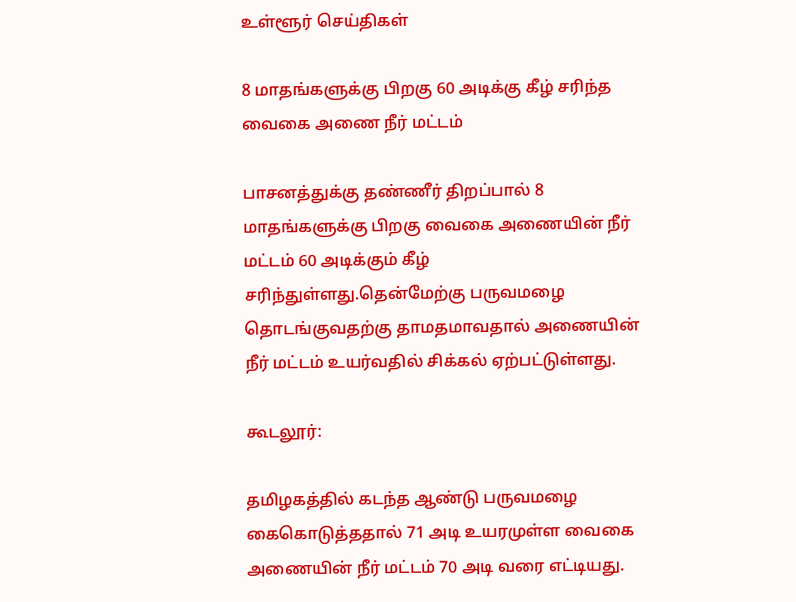உள்ளூர் செய்திகள்

8 மாதங்களுக்கு பிறகு 60 அடிக்கு கீழ் சரிந்த வைகை அணை நீர் மட்டம்

பாசனத்துக்கு தண்ணீர் திறப்பால் 8 மாதங்களுக்கு பிறகு வைகை அணையின் நீர் மட்டம் 60 அடிக்கும் கீழ் சரிந்துள்ளது.தென்மேற்கு பருவமழை தொடங்குவதற்கு தாமதமாவதால் அணையின் நீர் மட்டம் உயர்வதில் சிக்கல் ஏற்பட்டுள்ளது.

கூடலூர்:

தமிழகத்தில் கடந்த ஆண்டு பருவமழை கைகொடுத்ததால் 71 அடி உயரமுள்ள வைகை அணையின் நீர் மட்டம் 70 அடி வரை எட்டியது.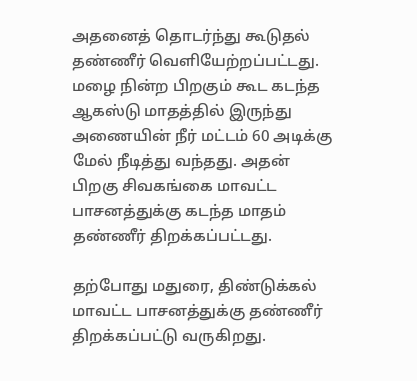அதனைத் தொடர்ந்து கூடுதல் தண்ணீர் வெளியேற்றப்பட்டது. மழை நின்ற பிறகும் கூட கடந்த ஆகஸ்டு மாதத்தில் இருந்து அணையின் நீர் மட்டம் 60 அடிக்கு மேல் நீடித்து வந்தது. அதன் பிறகு சிவகங்கை மாவட்ட பாசனத்துக்கு கடந்த மாதம் தண்ணீர் திறக்கப்பட்டது.

தற்போது மதுரை, திண்டுக்கல் மாவட்ட பாசனத்துக்கு தண்ணீர் திறக்கப்பட்டு வருகிறது.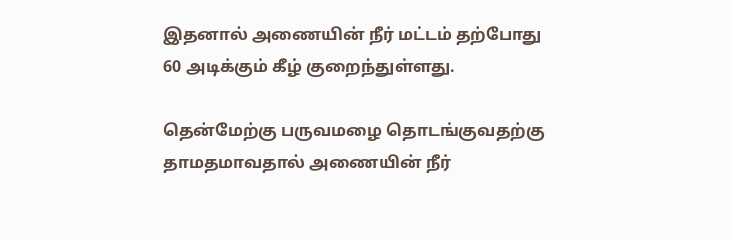இதனால் அணையின் நீர் மட்டம் தற்போது 60 அடிக்கும் கீழ் குறைந்துள்ளது.

தென்மேற்கு பருவமழை தொடங்குவதற்கு தாமதமாவதால் அணையின் நீர்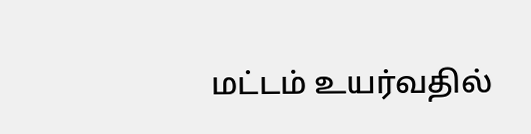மட்டம் உயர்வதில்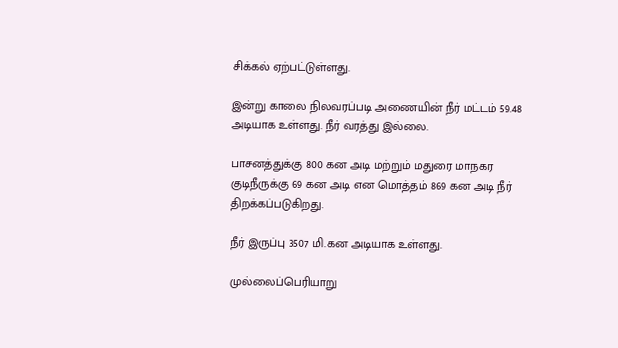சிக்கல் ஏற்பட்டுள்ளது.

இன்று காலை நிலவரப்படி அணையின் நீர் மட்டம் 59.48 அடியாக உள்ளது. நீர் வரத்து இல்லை.

பாசனத்துக்கு 800 கன அடி மற்றும் மதுரை மாநகர குடிநீருக்கு 69 கன அடி என மொத்தம் 869 கன அடி நீர் திறக்கப்படுகிறது.

நீர் இருப்பு 3507 மி.கன அடியாக உள்ளது.

முல்லைப்பெரியாறு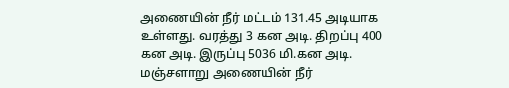அணையின் நீர் மட்டம் 131.45 அடியாக உள்ளது. வரத்து 3 கன அடி. திறப்பு 400 கன அடி. இருப்பு 5036 மி.கன அடி. மஞ்சளாறு அணையின் நீர்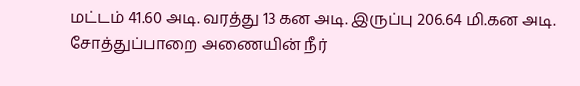மட்டம் 41.60 அடி. வரத்து 13 கன அடி. இருப்பு 206.64 மி.கன அடி. சோத்துப்பாறை அணையின் நீர்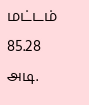மட்டம் 85.28 அடி.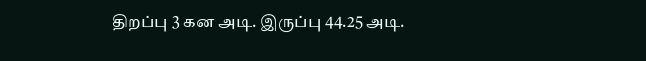திறப்பு 3 கன அடி. இருப்பு 44.25 அடி.